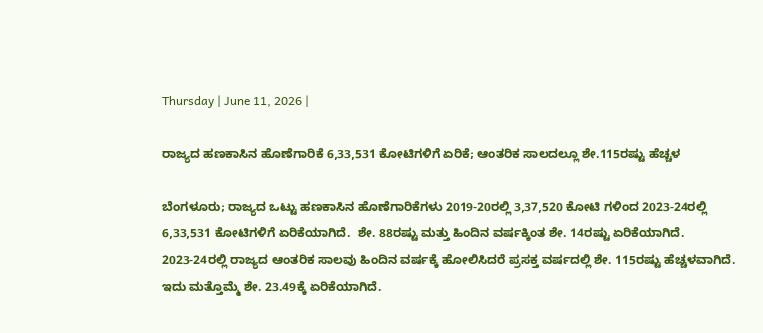Thursday | June 11, 2026 |

ರಾಜ್ಯದ ಹಣಕಾಸಿನ ಹೊಣೆಗಾರಿಕೆ 6,33,531 ಕೋಟಿಗಳಿಗೆ ಏರಿಕೆ; ಆಂತರಿಕ ಸಾಲದಲ್ಲೂ ಶೇ.115ರಷ್ಟು ಹೆಚ್ಚಳ

ಬೆಂಗಳೂರು; ರಾಜ್ಯದ ಒಟ್ಟು ಹಣಕಾಸಿನ ಹೊಣೆಗಾರಿಕೆಗಳು 2019-20ರಲ್ಲಿ 3,37,520 ಕೋಟಿ ಗಳಿಂದ 2023-24ರಲ್ಲಿ 6,33,531 ಕೋಟಿಗಳಿಗೆ ಏರಿಕೆಯಾಗಿದೆ.  ಶೇ. 88ರಷ್ಟು ಮತ್ತು ಹಿಂದಿನ ವರ್ಷಕ್ಕಿಂತ ಶೇ. 14ರಷ್ಟು ಏರಿಕೆಯಾಗಿದೆ.  2023-24ರಲ್ಲಿ ರಾಜ್ಯದ ಆಂತರಿಕ ಸಾಲವು ಹಿಂದಿನ ವರ್ಷಕ್ಕೆ ಹೋಲಿಸಿದರೆ ಪ್ರಸಕ್ತ ವರ್ಷದಲ್ಲಿ ಶೇ. 115ರಷ್ಟು ಹೆಚ್ಚಳವಾಗಿದೆ. ಇದು ಮತ್ತೊಮ್ಮೆ ಶೇ. 23.49ಕ್ಕೆ ಏರಿಕೆಯಾಗಿದೆ.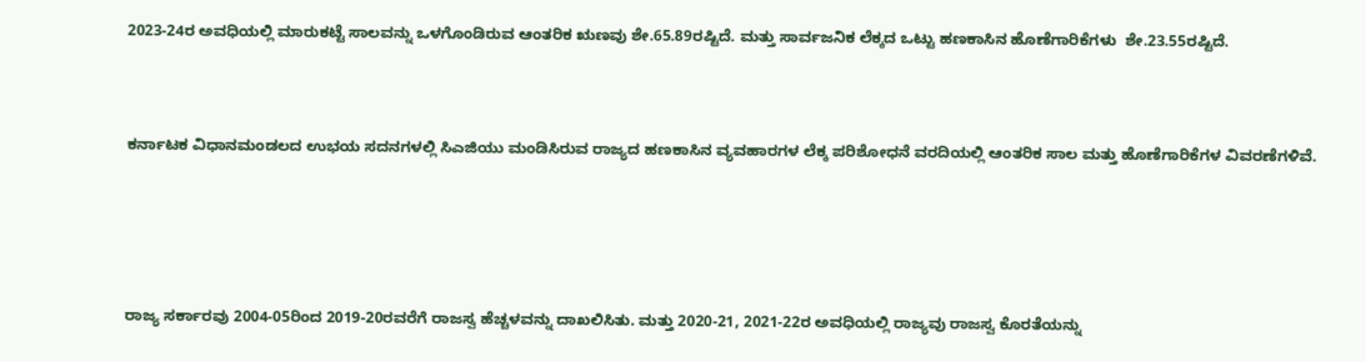2023-24ರ ಅವಧಿಯಲ್ಲಿ ಮಾರುಕಟ್ಟೆ ಸಾಲವನ್ನು ಒಳಗೊಂಡಿರುವ ಆಂತರಿಕ ಋಣವು ಶೇ.65.89ರಷ್ಟಿದೆ. ಮತ್ತು ಸಾರ್ವಜನಿಕ ಲೆಕ್ಕದ ಒಟ್ಟು ಹಣಕಾಸಿನ ಹೊಣೆಗಾರಿಕೆಗಳು  ಶೇ.23.55ರಷ್ಟಿದೆ.



ಕರ್ನಾಟಕ ವಿಧಾನಮಂಡಲದ ಉಭಯ ಸದನಗಳಲ್ಲಿ ಸಿಎಜಿಯು ಮಂಡಿಸಿರುವ ರಾಜ್ಯದ ಹಣಕಾಸಿನ ವ್ಯವಹಾರಗಳ ಲೆಕ್ಕ ಪರಿಶೋಧನೆ ವರದಿಯಲ್ಲಿ ಆಂತರಿಕ ಸಾಲ ಮತ್ತು ಹೊಣೆಗಾರಿಕೆಗಳ ವಿವರಣೆಗಳಿವೆ.





ರಾಜ್ಯ ಸರ್ಕಾರವು 2004-05ರಿಂದ 2019-20ರವರೆಗೆ ರಾಜಸ್ವ ಹೆಚ್ಚಳವನ್ನು ದಾಖಲಿಸಿತು. ಮತ್ತು 2020-21, 2021-22ರ ಅವಧಿಯಲ್ಲಿ ರಾಜ್ಯವು ರಾಜಸ್ವ ಕೊರತೆಯನ್ನು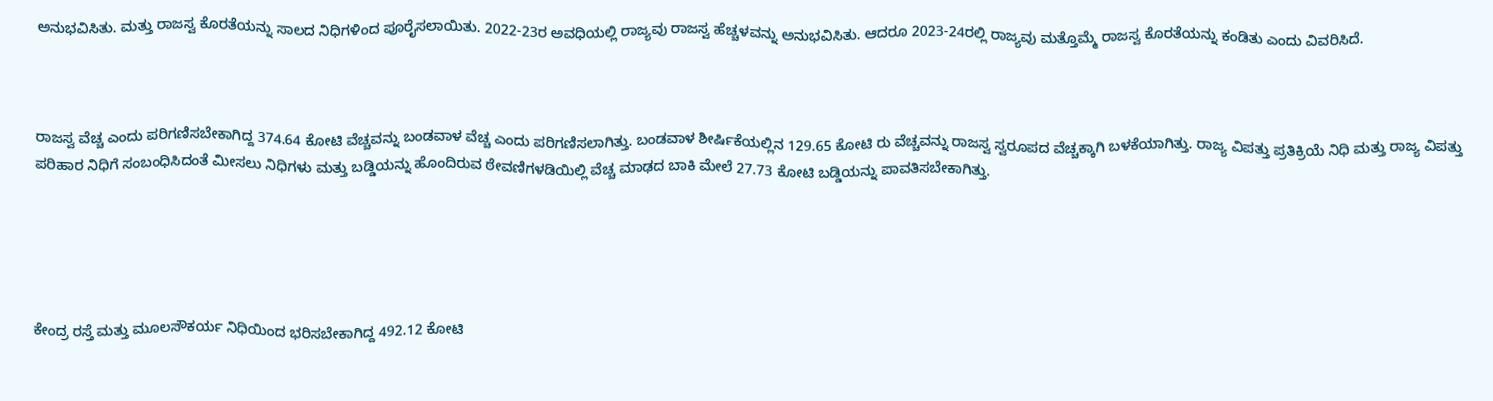ಅನುಭವಿಸಿತು. ಮತ್ತು ರಾಜಸ್ವ ಕೊರತೆಯನ್ನು ಸಾಲದ ನಿಧಿಗಳಿಂದ ಪೂರೈಸಲಾಯಿತು. 2022-23ರ ಅವಧಿಯಲ್ಲಿ ರಾಜ್ಯವು ರಾಜಸ್ವ ಹೆಚ್ಚಳವನ್ನು ಅನುಭವಿಸಿತು. ಆದರೂ 2023-24ರಲ್ಲಿ ರಾಜ್ಯವು ಮತ್ತೊಮ್ಮೆ ರಾಜಸ್ವ ಕೊರತೆಯನ್ನು ಕಂಡಿತು ಎಂದು ವಿವರಿಸಿದೆ.



ರಾಜಸ್ವ ವೆಚ್ಚ ಎಂದು ಪರಿಗಣಿಸಬೇಕಾಗಿದ್ದ 374.64 ಕೋಟಿ ವೆಚ್ಚವನ್ನು ಬಂಡವಾಳ ವೆಚ್ಚ ಎಂದು ಪರಿಗಣಿಸಲಾಗಿತ್ತು. ಬಂಡವಾಳ ಶೀರ್ಷಿಕೆಯಲ್ಲಿನ 129.65 ಕೋಟಿ ರು ವೆಚ್ಚವನ್ನು ರಾಜಸ್ವ ಸ್ವರೂಪದ ವೆಚ್ಚಕ್ಕಾಗಿ ಬಳಕೆಯಾಗಿತ್ತು. ರಾಜ್ಯ ವಿಪತ್ತು ಪ್ರತಿಕ್ರಿಯೆ ನಿಧಿ ಮತ್ತು ರಾಜ್ಯ ವಿಪತ್ತು ಪರಿಹಾರ ನಿಧಿಗೆ ಸಂಬಂಧಿಸಿದಂತೆ ಮೀಸಲು ನಿಧಿಗಳು ಮತ್ತು ಬಡ್ಡಿಯನ್ನು ಹೊಂದಿರುವ ಠೇವಣಿಗಳಡಿಯಿಲ್ಲಿ ವೆಚ್ಚ ಮಾಢದ ಬಾಕಿ ಮೇಲೆ 27.73 ಕೋಟಿ ಬಡ್ಡಿಯನ್ನು ಪಾವತಿಸಬೇಕಾಗಿತ್ತು.





ಕೇಂದ್ರ ರಸ್ತೆ ಮತ್ತು ಮೂಲಸೌಕರ್ಯ ನಿಧಿಯಿಂದ ಭರಿಸಬೇಕಾಗಿದ್ದ 492.12 ಕೋಟಿ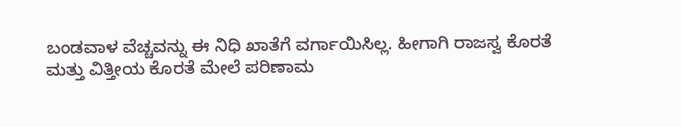ಬಂಡವಾಳ ವೆಚ್ಚವನ್ನು ಈ ನಿಧಿ ಖಾತೆಗೆ ವರ್ಗಾಯಿಸಿಲ್ಲ. ಹೀಗಾಗಿ ರಾಜಸ್ವ ಕೊರತೆ ಮತ್ತು ವಿತ್ತೀಯ ಕೊರತೆ ಮೇಲೆ ಪರಿಣಾಮ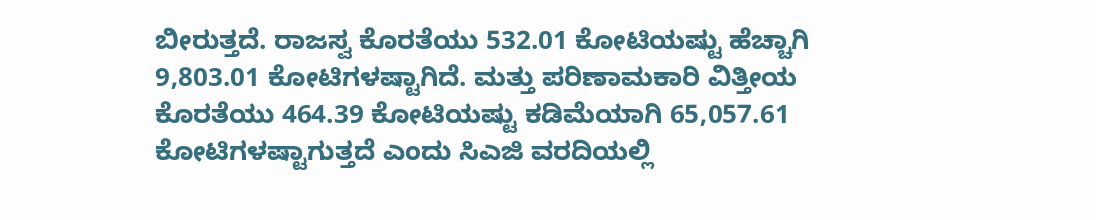ಬೀರುತ್ತದೆ. ರಾಜಸ್ವ ಕೊರತೆಯು 532.01 ಕೋಟಿಯಷ್ಟು ಹೆಚ್ಚಾಗಿ 9,803.01 ಕೋಟಿಗಳಷ್ಟಾಗಿದೆ. ಮತ್ತು ಪರಿಣಾಮಕಾರಿ ವಿತ್ತೀಯ ಕೊರತೆಯು 464.39 ಕೋಟಿಯಷ್ಟು ಕಡಿಮೆಯಾಗಿ 65,057.61 ಕೋಟಿಗಳಷ್ಟಾಗುತ್ತದೆ ಎಂದು ಸಿಎಜಿ ವರದಿಯಲ್ಲಿ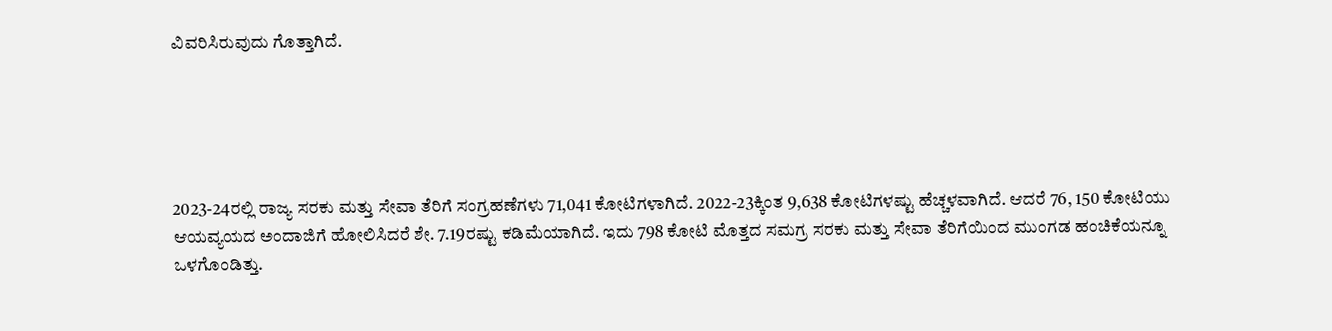ವಿವರಿಸಿರುವುದು ಗೊತ್ತಾಗಿದೆ.





2023-24ರಲ್ಲಿ ರಾಜ್ಯ ಸರಕು ಮತ್ತು ಸೇವಾ ತೆರಿಗೆ ಸಂಗ್ರಹಣೆಗಳು 71,041 ಕೋಟಿಗಳಾಗಿದೆ. 2022-23ಕ್ಕಿಂತ 9,638 ಕೋಟಿಗಳಷ್ಟು ಹೆಚ್ಚಳವಾಗಿದೆ. ಆದರೆ 76, 150 ಕೋಟಿಯು ಆಯವ್ಯಯದ ಅಂದಾಜಿಗೆ ಹೋಲಿಸಿದರೆ ಶೇ. 7.19ರಷ್ಟು ಕಡಿಮೆಯಾಗಿದೆ. ಇದು 798 ಕೋಟಿ ಮೊತ್ತದ ಸಮಗ್ರ ಸರಕು ಮತ್ತು ಸೇವಾ ತೆರಿಗೆಯಿಂದ ಮುಂಗಡ ಹಂಚಿಕೆಯನ್ನೂ ಒಳಗೊಂಡಿತ್ತು.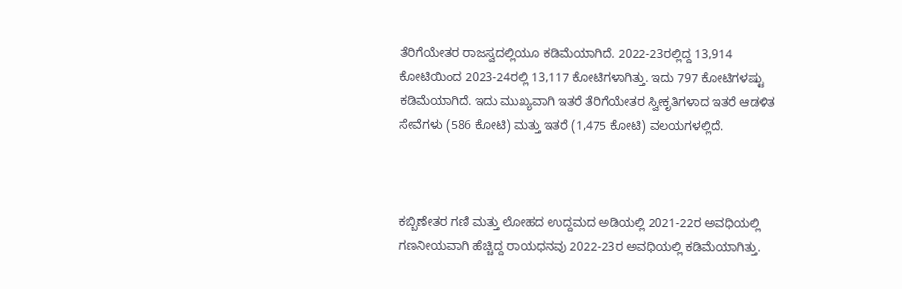ತೆರಿಗೆಯೇತರ ರಾಜಸ್ವದಲ್ಲಿಯೂ ಕಡಿಮೆಯಾಗಿದೆ. 2022-23ರಲ್ಲಿದ್ದ 13,914 ಕೋಟಿಯಿಂದ 2023-24ರಲ್ಲಿ 13,117 ಕೋಟಿಗಳಾಗಿತ್ತು. ಇದು 797 ಕೋಟಿಗಳಷ್ಟು ಕಡಿಮೆಯಾಗಿದೆ. ಇದು ಮುಖ್ಯವಾಗಿ ಇತರೆ ತೆರಿಗೆಯೇತರ ಸ್ವೀಕೃತಿಗಳಾದ ಇತರೆ ಆಡಳಿತ ಸೇವೆಗಳು (586 ಕೋಟಿ) ಮತ್ತು ಇತರೆ (1,475 ಕೋಟಿ) ವಲಯಗಳಲ್ಲಿದೆ.



ಕಬ್ಬಿಣೇತರ ಗಣಿ ಮತ್ತು ಲೋಹದ ಉದ್ದಮದ ಅಡಿಯಲ್ಲಿ 2021-22ರ ಅವಧಿಯಲ್ಲಿ ಗಣನೀಯವಾಗಿ ಹೆಚ್ಚಿದ್ದ ರಾಯಧನವು 2022-23ರ ಅವಧಿಯಲ್ಲಿ ಕಡಿಮೆಯಾಗಿತ್ತು.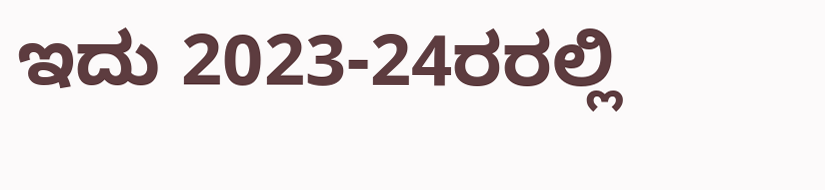ಇದು 2023-24ರರಲ್ಲಿ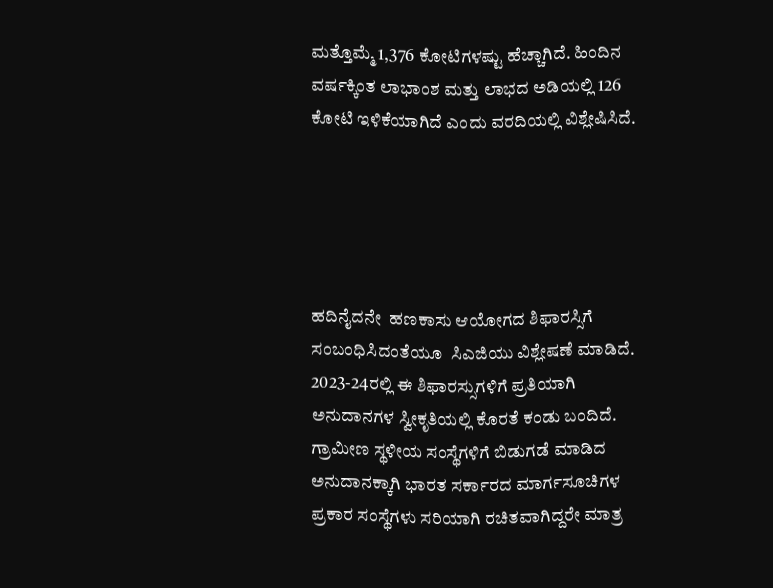ಮತ್ತೊಮ್ಮೆ 1,376 ಕೋಟಿಗಳಷ್ಟು ಹೆಚ್ಚಾಗಿದೆ. ಹಿಂದಿನ ವರ್ಷಕ್ಕಿಂತ ಲಾಭಾಂಶ ಮತ್ತು ಲಾಭದ ಅಡಿಯಲ್ಲಿ 126 ಕೋಟಿ ಇಳಿಕೆಯಾಗಿದೆ ಎಂದು ವರದಿಯಲ್ಲಿ ವಿಶ್ಲೇಷಿಸಿದೆ.





ಹದಿನೈದನೇ  ಹಣಕಾಸು ಆಯೋಗದ ಶಿಫಾರಸ್ಸಿಗೆ ಸಂಬಂಧಿಸಿದಂತೆಯೂ  ಸಿಎಜಿಯು ವಿಶ್ಲೇಷಣೆ ಮಾಡಿದೆ.   2023-24ರಲ್ಲಿ ಈ ಶಿಫಾರಸ್ಸುಗಳಿಗೆ ಪ್ರತಿಯಾಗಿ ಅನುದಾನಗಳ ಸ್ವೀಕೃತಿಯಲ್ಲಿ ಕೊರತೆ ಕಂಡು ಬಂದಿದೆ. ಗ್ರಾಮೀಣ ಸ್ಥಳೀಯ ಸಂಸ್ಥೆಗಳಿಗೆ ಬಿಡುಗಡೆ ಮಾಡಿದ ಅನುದಾನಕ್ಕಾಗಿ ಭಾರತ ಸರ್ಕಾರದ ಮಾರ್ಗಸೂಚಿಗಳ ಪ್ರಕಾರ ಸಂಸ್ಥೆಗಳು ಸರಿಯಾಗಿ ರಚಿತವಾಗಿದ್ದರೇ ಮಾತ್ರ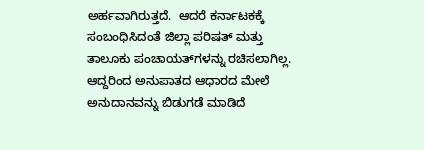ಅರ್ಹವಾಗಿರುತ್ತದೆ.  ಆದರೆ ಕರ್ನಾಟಕಕ್ಕೆ ಸಂಬಂಧಿಸಿದಂತೆ ಜಿಲ್ಲಾ ಪರಿಷತ್‌ ಮತ್ತು ತಾಲೂಕು ಪಂಚಾಯತ್‌ಗಳನ್ನು ರಚಿಸಲಾಗಿಲ್ಲ. ಆದ್ದರಿಂದ ಅನುಪಾತದ ಆಧಾರದ ಮೇಲೆ ಅನುದಾನವನ್ನು ಬಿಡುಗಡೆ ಮಾಡಿದೆ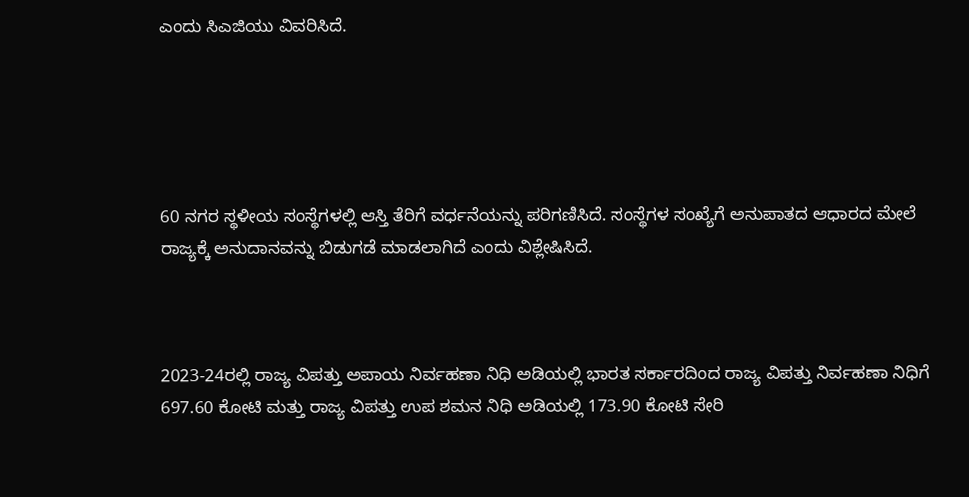ಎಂದು ಸಿಎಜಿಯು ವಿವರಿಸಿದೆ.





60 ನಗರ ಸ್ಥಳೀಯ ಸಂಸ್ಥೆಗಳಲ್ಲಿ ಆಸ್ತಿ ತೆರಿಗೆ ವರ್ಧನೆಯನ್ನು ಪರಿಗಣಿಸಿದೆ. ಸಂಸ್ಥೆಗಳ ಸಂಖ್ಯೆಗೆ ಅನುಪಾತದ ಆಧಾರದ ಮೇಲೆ ರಾಜ್ಯಕ್ಕೆ ಅನುದಾನವನ್ನು ಬಿಡುಗಡೆ ಮಾಡಲಾಗಿದೆ ಎಂದು ವಿಶ್ಲೇಷಿಸಿದೆ.



2023-24ರಲ್ಲಿ ರಾಜ್ಯ ವಿಪತ್ತು ಅಪಾಯ ನಿರ್ವಹಣಾ ನಿಧಿ ಅಡಿಯಲ್ಲಿ ಭಾರತ ಸರ್ಕಾರದಿಂದ ರಾಜ್ಯ ವಿಪತ್ತು ನಿರ್ವಹಣಾ ನಿಧಿಗೆ 697.60 ಕೋಟಿ ಮತ್ತು ರಾಜ್ಯ ವಿಪತ್ತು ಉಪ ಶಮನ ನಿಧಿ ಅಡಿಯಲ್ಲಿ 173.90 ಕೋಟಿ ಸೇರಿ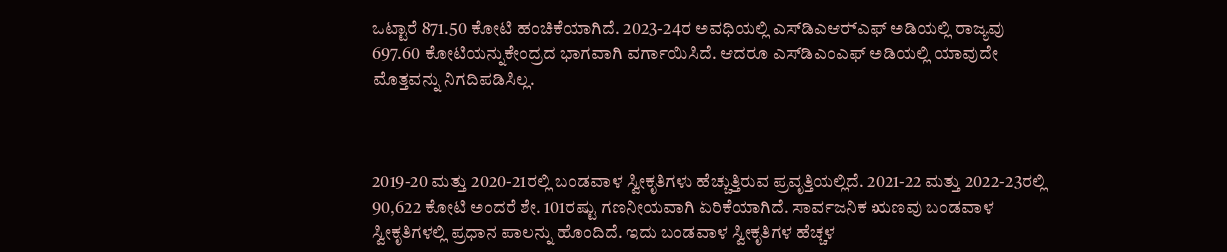ಒಟ್ಟಾರೆ 871.50 ಕೋಟಿ ಹಂಚಿಕೆಯಾಗಿದೆ. 2023-24ರ ಅವಧಿಯಲ್ಲಿ ಎಸ್‌ಡಿಎಆರ್‍ಎಫ್‌ ಅಡಿಯಲ್ಲಿ ರಾಜ್ಯವು 697.60 ಕೋಟಿಯನ್ನುಕೇಂದ್ರದ ಭಾಗವಾಗಿ ವರ್ಗಾಯಿಸಿದೆ. ಆದರೂ ಎಸ್‌ಡಿಎಂಎಫ್‌ ಅಡಿಯಲ್ಲಿ ಯಾವುದೇ ಮೊತ್ತವನ್ನು ನಿಗದಿಪಡಿಸಿಲ್ಲ.



2019-20 ಮತ್ತು 2020-21ರಲ್ಲಿ ಬಂಡವಾಳ ಸ್ವೀಕೃತಿಗಳು ಹೆಚ್ಚುತ್ತಿರುವ ಪ್ರವೃತ್ತಿಯಲ್ಲಿದೆ. 2021-22 ಮತ್ತು 2022-23ರಲ್ಲಿ  90,622 ಕೋಟಿ ಅಂದರೆ ಶೇ. 101ರಷ್ಟು ಗಣನೀಯವಾಗಿ ಏರಿಕೆಯಾಗಿದೆ. ಸಾರ್ವಜನಿಕ ಋಣವು ಬಂಡವಾಳ ಸ್ವೀಕೃತಿಗಳಲ್ಲಿ ಪ್ರಧಾನ ಪಾಲನ್ನು ಹೊಂದಿದೆ. ಇದು ಬಂಡವಾಳ ಸ್ವೀಕೃತಿಗಳ ಹೆಚ್ಚಳ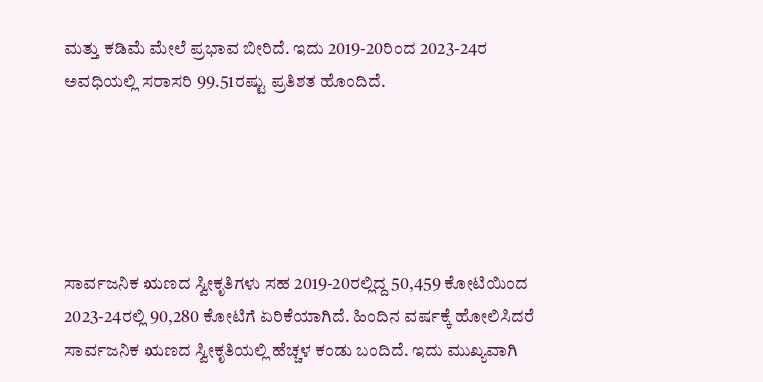ಮತ್ತು ಕಡಿಮೆ ಮೇಲೆ ಪ್ರಭಾವ ಬೀರಿದೆ. ಇದು 2019-20ರಿಂದ 2023-24ರ ಅವಧಿಯಲ್ಲಿ ಸರಾಸರಿ 99.51ರಷ್ಟು ಪ್ರತಿಶತ ಹೊಂದಿದೆ.





ಸಾರ್ವಜನಿಕ ಋಣದ ಸ್ವೀಕೃತಿಗಳು ಸಹ 2019-20ರಲ್ಲಿದ್ದ 50,459 ಕೋಟಿಯಿಂದ 2023-24ರಲ್ಲಿ 90,280 ಕೋಟಿಗೆ ಏರಿಕೆಯಾಗಿದೆ. ಹಿಂದಿನ ವರ್ಷಕ್ಕೆ ಹೋಲಿಸಿದರೆ ಸಾರ್ವಜನಿಕ ಋಣದ ಸ್ವೀಕೃತಿಯಲ್ಲಿ ಹೆಚ್ಚಳ ಕಂಡು ಬಂದಿದೆ. ಇದು ಮುಖ್ಯವಾಗಿ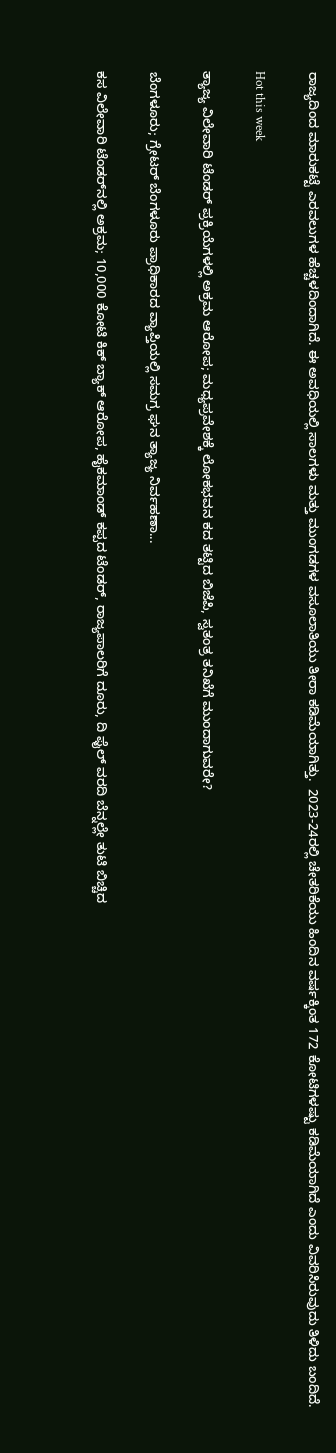ರಾಜ್ಯದಿಂದ ಮಾರುಕಟ್ಟೆ ಎರವಲುಗಳ ಹೆಚ್ಚಳದಿಂದಾಗಿದೆ. ಈ ಅವಧಿಯಲ್ಲಿ ಸಾಲಗಳು ಮತ್ತು ಮುಂಗಡಗಳ ವಸೂಲಾತಿಯು ತೀರಾ ಕಡಿಮೆಯಾಗಿತ್ತು.  2023-24ರಲ್ಲಿ ಚೇತರಿಕೆಯು ಹಿಂದಿನ ವರ್ಷಕ್ಕಿಂತ 172 ಕೋಟಿಗಳಷ್ಟು ಕಡಿಮೆಯಾಗಿದೆ ಎಂದು ವಿವರಿಸಿರುವುದು ತಿಳಿದು ಬಂದಿದೆ.

Hot this week

ತ್ಯಾಜ್ಯ ವಿಲೇವಾರಿ ಟೆಂಡರ್ ಪ್ರಕ್ರಿಯೆಗಳಲ್ಲಿ ಅಕ್ರಮ ಆರೋಪ; ಮಧ್ಯಪ್ರವೇಶಕ್ಕೆ ಲೋಕಭವನ ಕದ ತಟ್ಟಿದ ಬಿಜೆಪಿ, ಸ್ವತಂತ್ರ ತನಿಖೆಗೆ ಮುಂದಾಗುವರೇ?

ಬೆಂಗಳೂರು; ಗ್ರೇಟರ್ ಬೆಂಗಳೂರು ಪ್ರಾಧಿಕಾರದ ವ್ಯಾಪ್ತಿಯಲ್ಲಿ ಸಮಗ್ರ ಘನ ತ್ಯಾಜ್ಯ ನಿರ್ವಹಣಾ...

ಕಸ ವಿಲೇವಾರಿ ಟೆಂಡರ್‍‌ನಲ್ಲಿ ಅಕ್ರಮ; 10,000 ಕೋಟಿ ಕಿಕ್‌ ಬ್ಯಾಕ್‌ ಆರೋಪ, ಹೈಕಮಾಂಡ್ ಕಪ್ಪದ ಟೆಂಡರ್, ರಾಜ್ಯಪಾಲರಿಗೆ ದೂರು, ದಿ ಫೈಲ್ ವರದಿ ಬೆನ್ನಲ್ಲೇ ತುಟಿ ಬಿಚ್ಚಿದ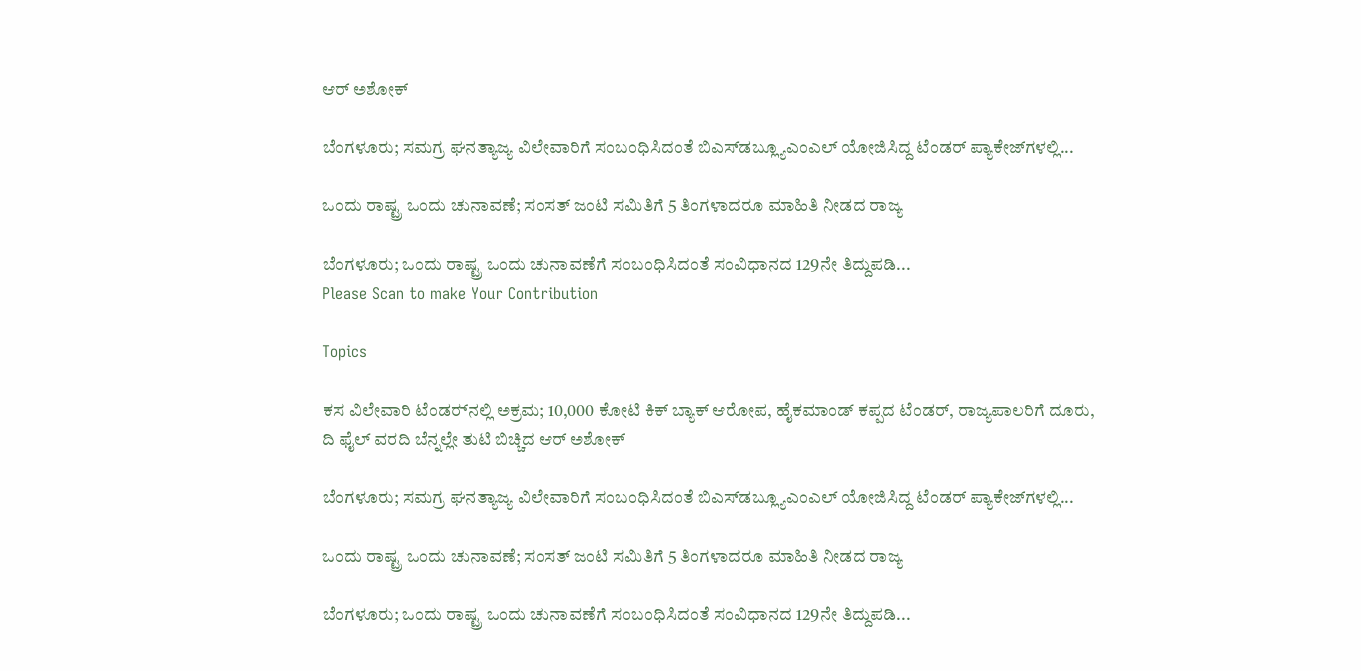ಆರ್ ಅಶೋಕ್

ಬೆಂಗಳೂರು; ಸಮಗ್ರ ಘನತ್ಯಾಜ್ಯ ವಿಲೇವಾರಿಗೆ ಸಂಬಂಧಿಸಿದಂತೆ ಬಿಎಸ್‌ಡಬ್ಲ್ಯೂಎಂಎಲ್‌ ಯೋಜಿಸಿದ್ದ ಟೆಂಡರ್ ಪ್ಯಾಕೇಜ್‌ಗಳಲ್ಲಿ...

ಒಂದು ರಾಷ್ಟ್ರ ಒಂದು ಚುನಾವಣೆ; ಸಂಸತ್‌ ಜಂಟಿ ಸಮಿತಿಗೆ 5 ತಿಂಗಳಾದರೂ ಮಾಹಿತಿ ನೀಡದ ರಾಜ್ಯ

ಬೆಂಗಳೂರು; ಒಂದು ರಾಷ್ಟ್ರ ಒಂದು ಚುನಾವಣೆಗೆ ಸಂಬಂಧಿಸಿದಂತೆ ಸಂವಿಧಾನದ 129ನೇ ತಿದ್ದುಪಡಿ...
Please Scan to make Your Contribution

Topics

ಕಸ ವಿಲೇವಾರಿ ಟೆಂಡರ್‍‌ನಲ್ಲಿ ಅಕ್ರಮ; 10,000 ಕೋಟಿ ಕಿಕ್‌ ಬ್ಯಾಕ್‌ ಆರೋಪ, ಹೈಕಮಾಂಡ್ ಕಪ್ಪದ ಟೆಂಡರ್, ರಾಜ್ಯಪಾಲರಿಗೆ ದೂರು, ದಿ ಫೈಲ್ ವರದಿ ಬೆನ್ನಲ್ಲೇ ತುಟಿ ಬಿಚ್ಚಿದ ಆರ್ ಅಶೋಕ್

ಬೆಂಗಳೂರು; ಸಮಗ್ರ ಘನತ್ಯಾಜ್ಯ ವಿಲೇವಾರಿಗೆ ಸಂಬಂಧಿಸಿದಂತೆ ಬಿಎಸ್‌ಡಬ್ಲ್ಯೂಎಂಎಲ್‌ ಯೋಜಿಸಿದ್ದ ಟೆಂಡರ್ ಪ್ಯಾಕೇಜ್‌ಗಳಲ್ಲಿ...

ಒಂದು ರಾಷ್ಟ್ರ ಒಂದು ಚುನಾವಣೆ; ಸಂಸತ್‌ ಜಂಟಿ ಸಮಿತಿಗೆ 5 ತಿಂಗಳಾದರೂ ಮಾಹಿತಿ ನೀಡದ ರಾಜ್ಯ

ಬೆಂಗಳೂರು; ಒಂದು ರಾಷ್ಟ್ರ ಒಂದು ಚುನಾವಣೆಗೆ ಸಂಬಂಧಿಸಿದಂತೆ ಸಂವಿಧಾನದ 129ನೇ ತಿದ್ದುಪಡಿ...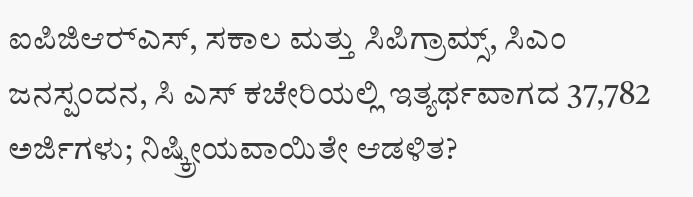ಐಪಿಜಿಆರ್‍ಎಸ್, ಸಕಾಲ ಮತ್ತು ಸಿಪಿಗ್ರಾಮ್ಸ್‌, ಸಿಎಂ ಜನಸ್ಪಂದನ, ಸಿ ಎಸ್ ಕಚೇರಿಯಲ್ಲಿ ಇತ್ಯರ್ಥವಾಗದ 37,782 ಅರ್ಜಿಗಳು; ನಿಷ್ಕ್ರೀಯವಾಯಿತೇ ಆಡಳಿತ?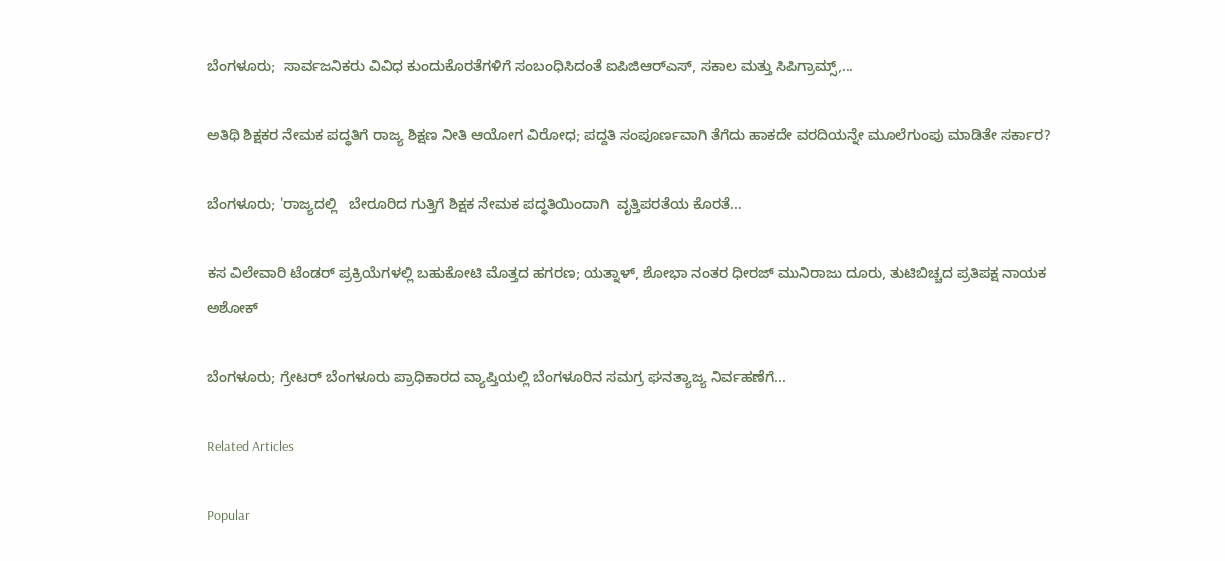ಬೆಂಗಳೂರು;  ಸಾರ್ವಜನಿಕರು ವಿವಿಧ ಕುಂದುಕೊರತೆಗಳಿಗೆ ಸಂಬಂಧಿಸಿದಂತೆ ಐಪಿಜಿಆರ್‍ಎಸ್, ಸಕಾಲ ಮತ್ತು ಸಿಪಿಗ್ರಾಮ್ಸ್‌,...

ಅತಿಥಿ ಶಿಕ್ಷಕರ ನೇಮಕ ಪದ್ಧತಿಗೆ ರಾಜ್ಯ ಶಿಕ್ಷಣ ನೀತಿ ಆಯೋಗ ವಿರೋಧ; ಪದ್ದತಿ ಸಂಪೂರ್ಣವಾಗಿ ತೆಗೆದು ಹಾಕದೇ ವರದಿಯನ್ನೇ ಮೂಲೆಗುಂಪು ಮಾಡಿತೇ ಸರ್ಕಾರ?

ಬೆಂಗಳೂರು; 'ರಾಜ್ಯದಲ್ಲಿ   ಬೇರೂರಿದ ಗುತ್ತಿಗೆ ಶಿಕ್ಷಕ ನೇಮಕ ಪದ್ಧತಿಯಿಂದಾಗಿ  ವೃತ್ತಿಪರತೆಯ ಕೊರತೆ...

ಕಸ ವಿಲೇವಾರಿ ಟೆಂಡರ್ ಪ್ರಕ್ರಿಯೆಗಳಲ್ಲಿ ಬಹುಕೋಟಿ ಮೊತ್ತದ ಹಗರಣ; ಯತ್ನಾಳ್, ಶೋಭಾ ನಂತರ ಧೀರಜ್ ಮುನಿರಾಜು ದೂರು, ತುಟಿಬಿಚ್ಚದ ಪ್ರತಿಪಕ್ಷ ನಾಯಕ ಅಶೋಕ್

ಬೆಂಗಳೂರು; ಗ್ರೇಟರ್ ಬೆಂಗಳೂರು ಪ್ರಾಧಿಕಾರದ ವ್ಯಾಪ್ತಿಯಲ್ಲಿ ಬೆಂಗಳೂರಿನ ಸಮಗ್ರ ಘನತ್ಯಾಜ್ಯ ನಿರ್ವಹಣೆಗೆ...

Related Articles

Popular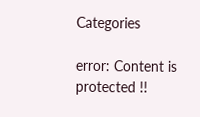Categories

error: Content is protected !!